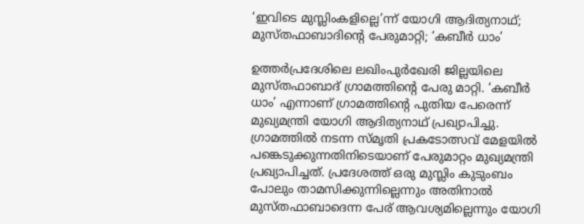‘ഇവിടെ മുസ്ലിംകളില്ലെ’ന്ന് യോഗി ആദിത്യനാഥ്; മുസ്തഫാബാദിന്‍റെ പേരുമാറ്റി; ‘കബീര്‍ ധാം’

ഉത്തര്‍പ്രദേശിലെ ലഖിംപുര്‍ഖേരി ജില്ലയിലെ  മുസ്തഫാബാദ് ഗ്രാമത്തിന്‍റെ പേരു മാറ്റി. ‘കബീര്‍ ധാം’ എന്നാണ് ഗ്രാമത്തിന്‍റെ പുതിയ പേരെന്ന് മുഖ്യമന്ത്രി യോഗി ആദിത്യനാഥ് പ്രഖ്യാപിച്ചു. ഗ്രാമത്തില്‍ നടന്ന സ്മൃതി പ്രകടോത്സവ് മേളയില്‍ പങ്കെടുക്കുന്നതിനിടെയാണ് പേരുമാറ്റം മുഖ്യമന്ത്രി പ്രഖ്യാപിച്ചത്. പ്രദേശത്ത് ഒരു മുസ്ലിം കുടുംബം പോലും താമസിക്കുന്നില്ലെന്നും അതിനാല്‍ മുസ്തഫാബാദെന്ന പേര് ആവശ്യമില്ലെന്നും യോഗി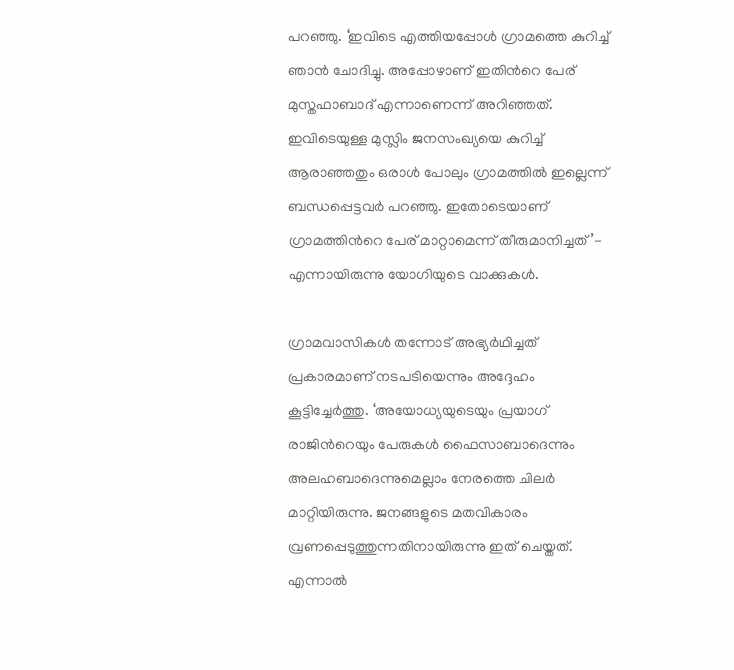പറഞ്ഞു. ‘ഇവിടെ എത്തിയപ്പോള്‍ ഗ്രാമത്തെ കുറിച്ച് ഞാന്‍ ചോദിച്ചു. അപ്പോഴാണ് ഇതിന്‍റെ പേര് മുസ്തഫാബാദ് എന്നാണെന്ന് അറിഞ്ഞത്. ഇവിടെയുള്ള മുസ്ലിം ജനസംഖ്യയെ കുറിച്ച് ആരാഞ്ഞതും ഒരാള്‍ പോലും ഗ്രാമത്തില്‍ ഇല്ലെന്ന് ബന്ധപ്പെട്ടവര്‍ പറഞ്ഞു. ഇതോടെയാണ് ഗ്രാമത്തിന്‍റെ പേര് മാറ്റാമെന്ന് തീരുമാനിച്ചത്’- എന്നായിരുന്നു യോഗിയുടെ വാക്കുകള്‍.

ഗ്രാമവാസികള്‍ തന്നോട് അഭ്യര്‍ഥിച്ചത് പ്രകാരമാണ് നടപടിയെന്നും അദ്ദേഹം കൂട്ടിച്ചേര്‍ത്തു. ‘അയോധ്യയുടെയും പ്രയാഗ് രാജിന്‍റെയും പേരുകള്‍ ഫൈസാബാദെന്നും അലഹബാദെന്നുമെല്ലാം നേരത്തെ ചിലര്‍ മാറ്റിയിരുന്നു. ജനങ്ങളുടെ മതവികാരം വ്രണപ്പെടുത്തുന്നതിനായിരുന്നു ഇത് ചെയ്തത്. എന്നാല്‍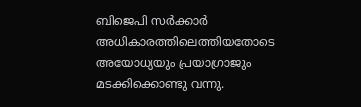ബിജെപി സര്‍ക്കാര്‍ അധികാരത്തിലെത്തിയതോടെ അയോധ്യയും പ്രയാഗ്രാജും മടക്കിക്കൊണ്ടു വന്നു.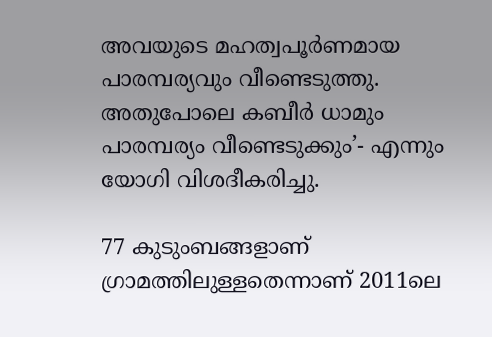അവയുടെ മഹത്വപൂര്‍ണമായ പാരമ്പര്യവും വീണ്ടെടുത്തു. അതുപോലെ കബീര്‍ ധാമും പാരമ്പര്യം വീണ്ടെടുക്കും’- എന്നും യോഗി വിശദീകരിച്ചു.

77 കുടുംബങ്ങളാണ് ഗ്രാമത്തിലുള്ളതെന്നാണ് 2011ലെ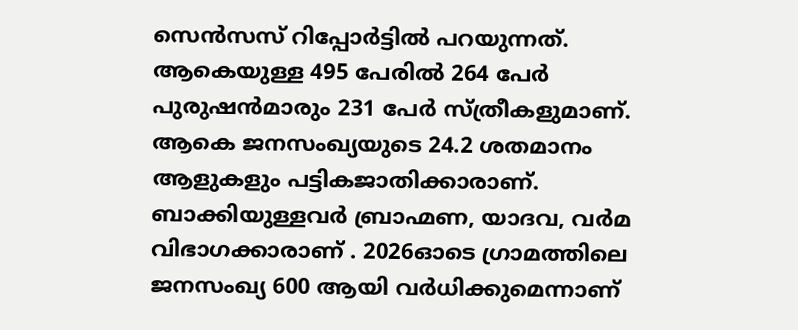സെന്‍സസ് റിപ്പോര്‍ട്ടില്‍ പറയുന്നത്. ആകെയുള്ള 495 പേരില്‍ 264 പേര്‍ പുരുഷന്‍മാരും 231 പേര്‍ സ്ത്രീകളുമാണ്. ആകെ ജനസംഖ്യയുടെ 24.2 ശതമാനം ആളുകളും പട്ടികജാതിക്കാരാണ്. ബാക്കിയുള്ളവര്‍ ബ്രാഹ്മണ, യാദവ, വര്‍മ വിഭാഗക്കാരാണ് . 2026ഓടെ ഗ്രാമത്തിലെ ജനസംഖ്യ 600 ആയി വര്‍ധിക്കുമെന്നാണ്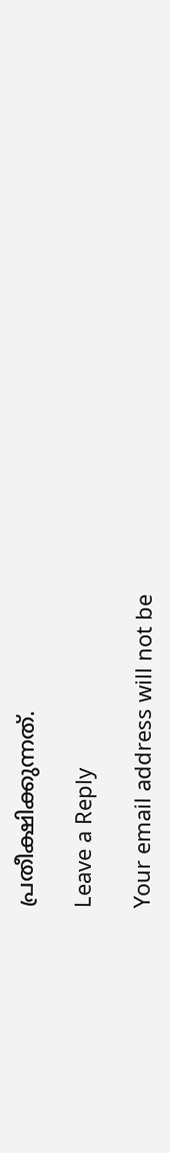പ്രതീക്ഷിക്കുന്നത്.

Leave a Reply

Your email address will not be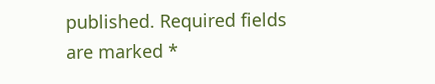published. Required fields are marked *